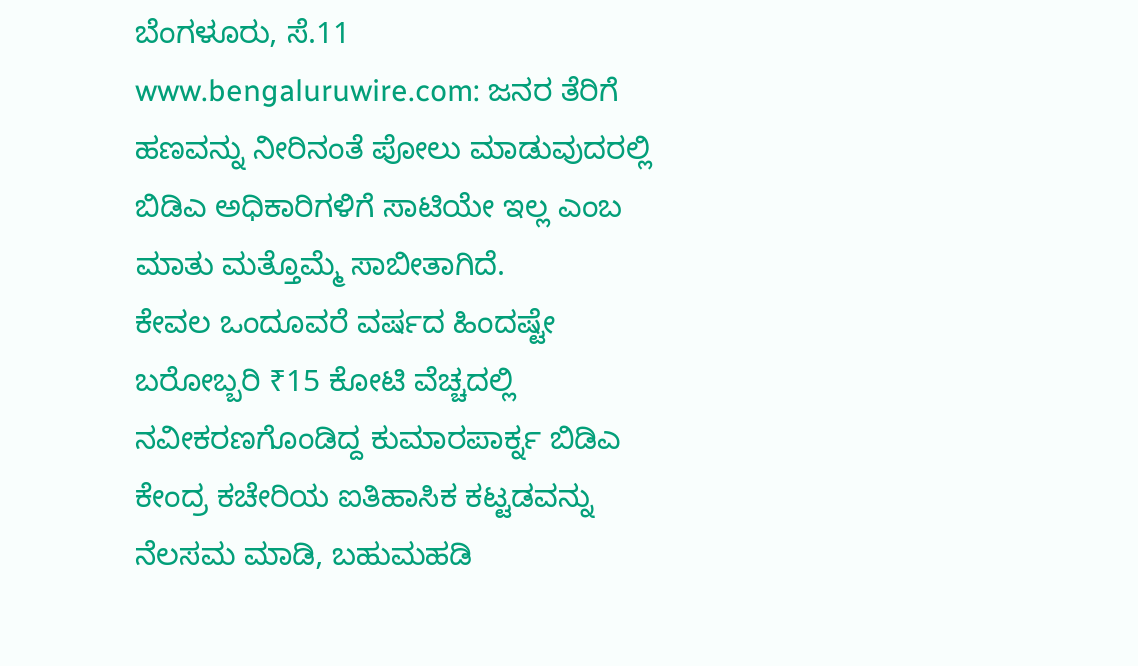ಬೆಂಗಳೂರು, ಸೆ.11 www.bengaluruwire.com: ಜನರ ತೆರಿಗೆ ಹಣವನ್ನು ನೀರಿನಂತೆ ಪೋಲು ಮಾಡುವುದರಲ್ಲಿ ಬಿಡಿಎ ಅಧಿಕಾರಿಗಳಿಗೆ ಸಾಟಿಯೇ ಇಲ್ಲ ಎಂಬ ಮಾತು ಮತ್ತೊಮ್ಮೆ ಸಾಬೀತಾಗಿದೆ.
ಕೇವಲ ಒಂದೂವರೆ ವರ್ಷದ ಹಿಂದಷ್ಟೇ ಬರೋಬ್ಬರಿ ₹15 ಕೋಟಿ ವೆಚ್ಚದಲ್ಲಿ ನವೀಕರಣಗೊಂಡಿದ್ದ ಕುಮಾರಪಾರ್ಕ್ನ ಬಿಡಿಎ ಕೇಂದ್ರ ಕಚೇರಿಯ ಐತಿಹಾಸಿಕ ಕಟ್ಟಡವನ್ನು ನೆಲಸಮ ಮಾಡಿ, ಬಹುಮಹಡಿ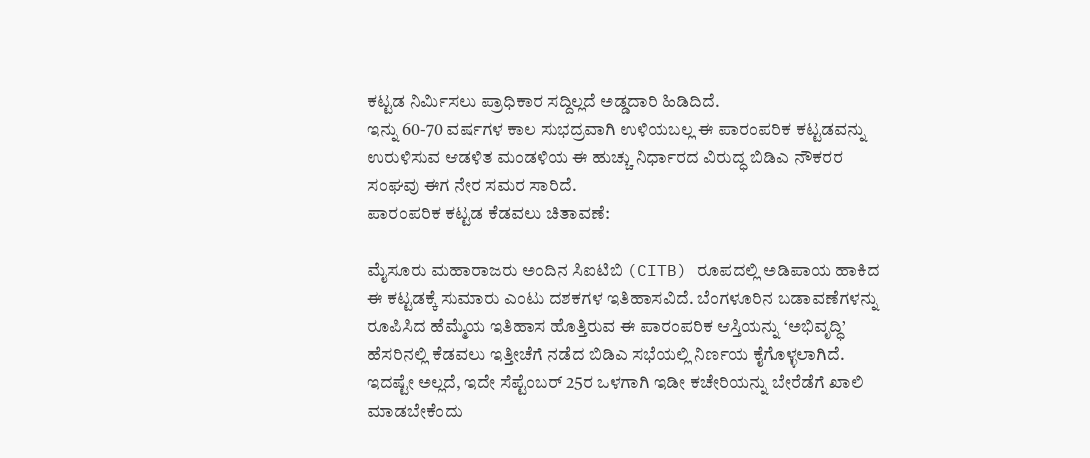ಕಟ್ಟಡ ನಿರ್ಮಿಸಲು ಪ್ರಾಧಿಕಾರ ಸದ್ದಿಲ್ಲದೆ ಅಡ್ಡದಾರಿ ಹಿಡಿದಿದೆ.
ಇನ್ನು 60-70 ವರ್ಷಗಳ ಕಾಲ ಸುಭದ್ರವಾಗಿ ಉಳಿಯಬಲ್ಲ ಈ ಪಾರಂಪರಿಕ ಕಟ್ಟಡವನ್ನು ಉರುಳಿಸುವ ಆಡಳಿತ ಮಂಡಳಿಯ ಈ ಹುಚ್ಚು ನಿರ್ಧಾರದ ವಿರುದ್ಧ ಬಿಡಿಎ ನೌಕರರ ಸಂಘವು ಈಗ ನೇರ ಸಮರ ಸಾರಿದೆ.
ಪಾರಂಪರಿಕ ಕಟ್ಟಡ ಕೆಡವಲು ಚಿತಾವಣೆ:

ಮೈಸೂರು ಮಹಾರಾಜರು ಅಂದಿನ ಸಿಐಟಿಬಿ (CITB) ರೂಪದಲ್ಲಿ ಅಡಿಪಾಯ ಹಾಕಿದ ಈ ಕಟ್ಟಡಕ್ಕೆ ಸುಮಾರು ಎಂಟು ದಶಕಗಳ ಇತಿಹಾಸವಿದೆ. ಬೆಂಗಳೂರಿನ ಬಡಾವಣೆಗಳನ್ನು ರೂಪಿಸಿದ ಹೆಮ್ಮೆಯ ಇತಿಹಾಸ ಹೊತ್ತಿರುವ ಈ ಪಾರಂಪರಿಕ ಆಸ್ತಿಯನ್ನು ‘ಅಭಿವೃದ್ಧಿ’ ಹೆಸರಿನಲ್ಲಿ ಕೆಡವಲು ಇತ್ತೀಚೆಗೆ ನಡೆದ ಬಿಡಿಎ ಸಭೆಯಲ್ಲಿ ನಿರ್ಣಯ ಕೈಗೊಳ್ಳಲಾಗಿದೆ. ಇದಷ್ಟೇ ಅಲ್ಲದೆ, ಇದೇ ಸೆಪ್ಟೆಂಬರ್ 25ರ ಒಳಗಾಗಿ ಇಡೀ ಕಚೇರಿಯನ್ನು ಬೇರೆಡೆಗೆ ಖಾಲಿ ಮಾಡಬೇಕೆಂದು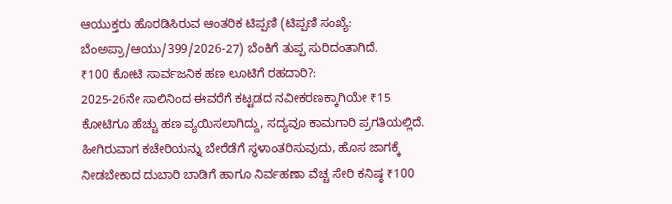ಆಯುಕ್ತರು ಹೊರಡಿಸಿರುವ ಆಂತರಿಕ ಟಿಪ್ಪಣಿ (ಟಿಪ್ಪಣಿ ಸಂಖ್ಯೆ: ಬೆಂಅಪ್ರಾ/ಆಯು/399/2026-27) ಬೆಂಕಿಗೆ ತುಪ್ಪ ಸುರಿದಂತಾಗಿದೆ.
₹100 ಕೋಟಿ ಸಾರ್ವಜನಿಕ ಹಣ ಲೂಟಿಗೆ ರಹದಾರಿ?:
2025-26ನೇ ಸಾಲಿನಿಂದ ಈವರೆಗೆ ಕಟ್ಟಡದ ನವೀಕರಣಕ್ಕಾಗಿಯೇ ₹15 ಕೋಟಿಗೂ ಹೆಚ್ಚು ಹಣ ವ್ಯಯಿಸಲಾಗಿದ್ದು, ಸದ್ಯವೂ ಕಾಮಗಾರಿ ಪ್ರಗತಿಯಲ್ಲಿದೆ. ಹೀಗಿರುವಾಗ ಕಚೇರಿಯನ್ನು ಬೇರೆಡೆಗೆ ಸ್ಥಳಾಂತರಿಸುವುದು, ಹೊಸ ಜಾಗಕ್ಕೆ ನೀಡಬೇಕಾದ ದುಬಾರಿ ಬಾಡಿಗೆ ಹಾಗೂ ನಿರ್ವಹಣಾ ವೆಚ್ಚ ಸೇರಿ ಕನಿಷ್ಠ ₹100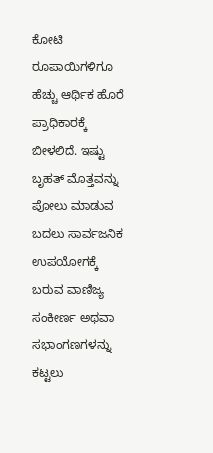ಕೋಟಿ ರೂಪಾಯಿಗಳಿಗೂ ಹೆಚ್ಚು ಆರ್ಥಿಕ ಹೊರೆ ಪ್ರಾಧಿಕಾರಕ್ಕೆ ಬೀಳಲಿದೆ. ಇಷ್ಟು ಬೃಹತ್ ಮೊತ್ತವನ್ನು ಪೋಲು ಮಾಡುವ ಬದಲು ಸಾರ್ವಜನಿಕ ಉಪಯೋಗಕ್ಕೆ ಬರುವ ವಾಣಿಜ್ಯ ಸಂಕೀರ್ಣ ಅಥವಾ ಸಭಾಂಗಣಗಳನ್ನು ಕಟ್ಟಲು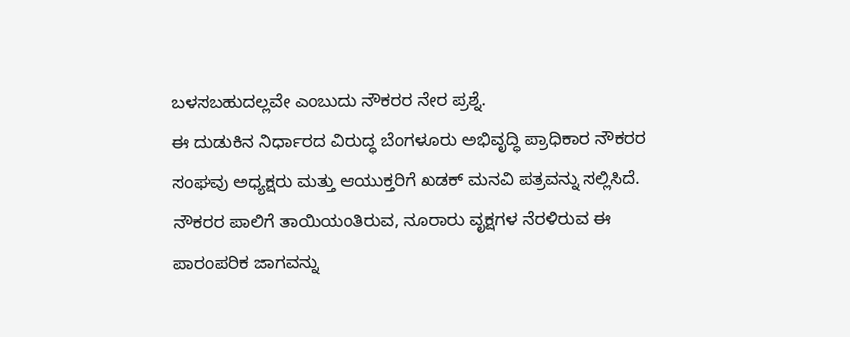ಬಳಸಬಹುದಲ್ಲವೇ ಎಂಬುದು ನೌಕರರ ನೇರ ಪ್ರಶ್ನೆ.
ಈ ದುಡುಕಿನ ನಿರ್ಧಾರದ ವಿರುದ್ಧ ಬೆಂಗಳೂರು ಅಭಿವೃದ್ಧಿ ಪ್ರಾಧಿಕಾರ ನೌಕರರ ಸಂಘವು ಅಧ್ಯಕ್ಷರು ಮತ್ತು ಆಯುಕ್ತರಿಗೆ ಖಡಕ್ ಮನವಿ ಪತ್ರವನ್ನು ಸಲ್ಲಿಸಿದೆ. ನೌಕರರ ಪಾಲಿಗೆ ತಾಯಿಯಂತಿರುವ, ನೂರಾರು ವೃಕ್ಷಗಳ ನೆರಳಿರುವ ಈ ಪಾರಂಪರಿಕ ಜಾಗವನ್ನು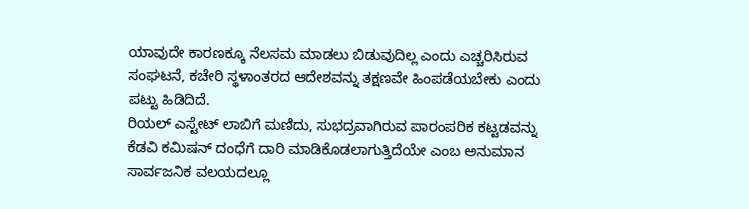ಯಾವುದೇ ಕಾರಣಕ್ಕೂ ನೆಲಸಮ ಮಾಡಲು ಬಿಡುವುದಿಲ್ಲ ಎಂದು ಎಚ್ಚರಿಸಿರುವ ಸಂಘಟನೆ, ಕಚೇರಿ ಸ್ಥಳಾಂತರದ ಆದೇಶವನ್ನು ತಕ್ಷಣವೇ ಹಿಂಪಡೆಯಬೇಕು ಎಂದು ಪಟ್ಟು ಹಿಡಿದಿದೆ.
ರಿಯಲ್ ಎಸ್ಟೇಟ್ ಲಾಬಿಗೆ ಮಣಿದು, ಸುಭದ್ರವಾಗಿರುವ ಪಾರಂಪರಿಕ ಕಟ್ಟಡವನ್ನು ಕೆಡವಿ ಕಮಿಷನ್ ದಂಧೆಗೆ ದಾರಿ ಮಾಡಿಕೊಡಲಾಗುತ್ತಿದೆಯೇ ಎಂಬ ಅನುಮಾನ ಸಾರ್ವಜನಿಕ ವಲಯದಲ್ಲೂ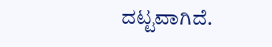ದಟ್ಟವಾಗಿದೆ.